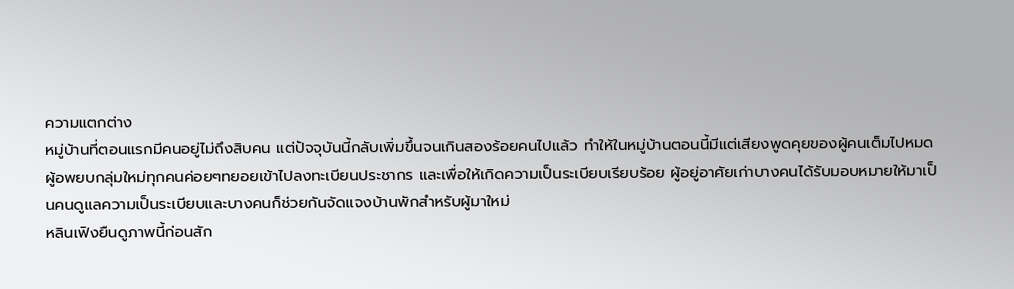ความแตกต่าง
หมู่บ้านที่ตอนแรกมีคนอยู่ไม่ถึงสิบคน แต่ปัจจุบันนี้กลับเพิ่มขึ้นจนเกินสองร้อยคนไปแล้ว ทำให้ในหมู่บ้านตอนนี้มีแต่เสียงพูดคุยของผู้คนเต็มไปหมด
ผู้อพยบกลุ่มใหม่ทุกคนค่อยๆทยอยเข้าไปลงทะเบียนประชากร และเพื่อให้เกิดความเป็นระเบียบเรียบร้อย ผู้อยู่อาศัยเก่าบางคนได้รับมอบหมายให้มาเป็นคนดูแลความเป็นระเบียบและบางคนก็ช่วยกันจัดแจงบ้านพักสำหรับผู้มาใหม่
หลินเฟิงยืนดูภาพนี้ก่อนสัก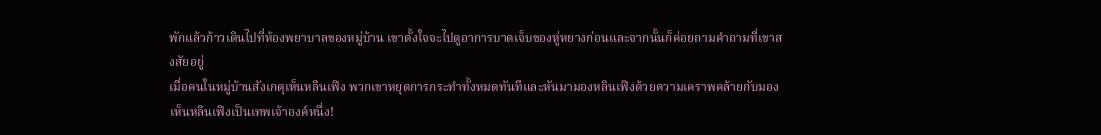พักแล้วก้าวเดินไปที่ห้องพยาบาลของหมู่บ้าน เขาตั้งใจจะไปดูอาการบาดเจ็บของหู่หยางก่อนและจากนั้นก็ค่อยถามคำถามที่เขาสงสัยอยู่
เมื่อคนในหมู่บ้านสังเกตุเห็นหลินเฟิง พวกเขาหยุดการกระทำทั้งหมดทันทีและหันมามองหลินเฟิงด้วยความเคราพคล้ายกับมองเห็นหลินเฟิงเป็นเทพเจ้าองค์หนึ่ง!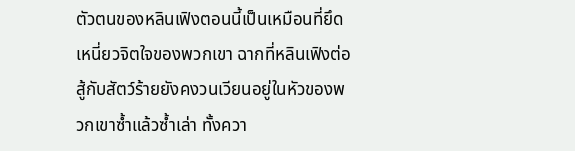ตัวตนของหลินเฟิงตอนนี้เป็นเหมือนที่ยึดเหนี่ยวจิตใจของพวกเขา ฉากที่หลินเฟิงต่อสู้กับสัตว์ร้ายยังคงวนเวียนอยู่ในหัวของพวกเขาซ้ำแล้วซ้ำเล่า ทั้งควา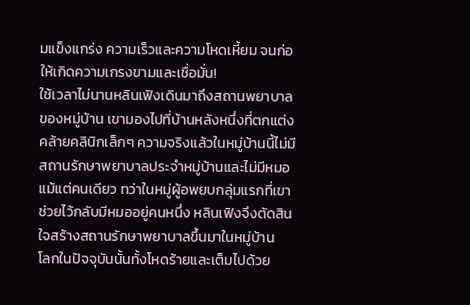มแข็งแกร่ง ความเร็วและความโหดเหี้ยม จนก่อให้เกิดความเกรงขามและเชื่อมั่น!
ใช้เวลาไม่นานหลินเฟิงเดินมาถึงสถานพยาบาลของหมู่บ้าน เขามองไปที่บ้านหลังหนึ่งที่ตกแต่งคล้ายคลินิกเล็กๆ ความจริงแล้วในหมู่บ้านนี้ไม่มีสถานรักษาพยาบาลประจำหมู่บ้านและไม่มีหมอแม้แต่คนเดียว ทว่าในหมู่ผู้อพยบกลุ่มแรกที่เขาช่วยไว้กลับมีหมออยู่คนหนึ่ง หลินเฟิงจึงตัดสินใจสร้างสถานรักษาพยาบาลขึ้นมาในหมู่บ้าน
โลกในปัจจุบันนั้นทั้งโหดร้ายและเต็มไปด้วย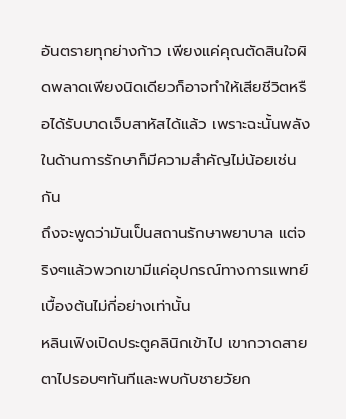อันตรายทุกย่างก้าว เพียงแค่คุณตัดสินใจผิดพลาดเพียงนิดเดียวก็อาจทำให้เสียชีวิตหรือได้รับบาดเจ็บสาหัสได้แล้ว เพราะฉะนั้นพลังในด้านการรักษาก็มีความสำคัญไม่น้อยเช่นกัน
ถึงจะพูดว่ามันเป็นสถานรักษาพยาบาล แต่จริงๆแล้วพวกเขามีแค่อุปกรณ์ทางการแพทย์เบื้องต้นไม่กี่อย่างเท่านั้น
หลินเฟิงเปิดประตูคลินิกเข้าไป เขากวาดสายตาไปรอบๆทันทีและพบกับชายวัยก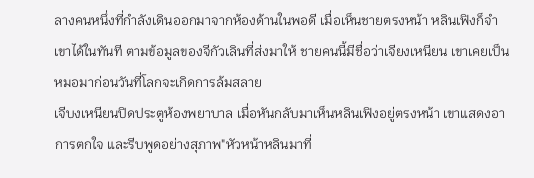ลางคนหนึ่งที่กำลังเดินออกมาจากห้องด้านในพอดี เมื่อเห็นชายตรงหน้า หลินเฟิงก็จำเขาได้ในทันที ตามข้อมูลของจีกัวเลินที่ส่งมาให้ ชายคนนี้มีชื่อว่าเจียงเหนียน เขาเคยเป็นหมอมาก่อนวันที่โลกจะเกิดการล้มสลาย
เจีบงเหนียนปิดประตูห้องพยาบาล เมื่อหันกลับมาเห็นหลินเฟิงอยู่ตรงหน้า เขาแสดงอาการตกใจ และรีบพูดอย่างสุภาพ"หัวหน้าหลินมาที่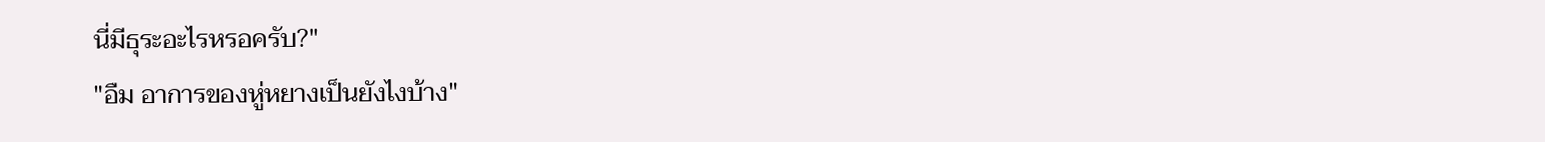นี่มีธุระอะไรหรอครับ?"
"อืม อาการของหู่หยางเป็นยังไงบ้าง"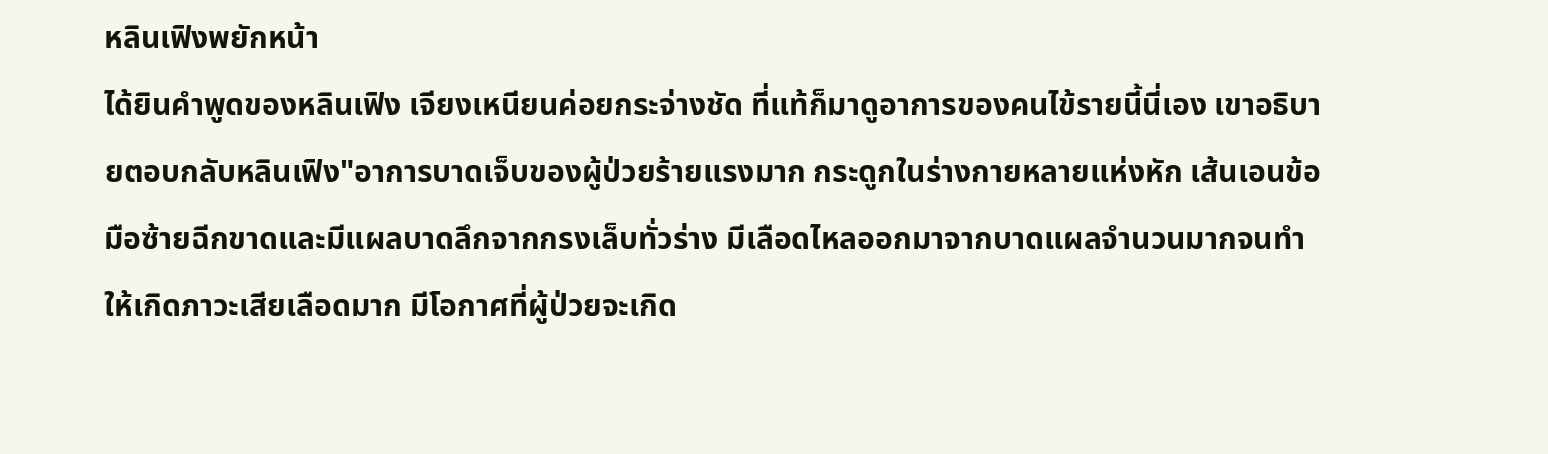หลินเฟิงพยักหน้า
ได้ยินคำพูดของหลินเฟิง เจียงเหนียนค่อยกระจ่างชัด ที่แท้ก็มาดูอาการของคนไข้รายนี้นี่เอง เขาอธิบายตอบกลับหลินเฟิง"อาการบาดเจ็บของผู้ป่วยร้ายแรงมาก กระดูกในร่างกายหลายแห่งหัก เส้นเอนข้อมือซ้ายฉีกขาดและมีแผลบาดลึกจากกรงเล็บทั่วร่าง มีเลือดไหลออกมาจากบาดแผลจำนวนมากจนทำให้เกิดภาวะเสียเลือดมาก มีโอกาศที่ผู้ป่วยจะเกิด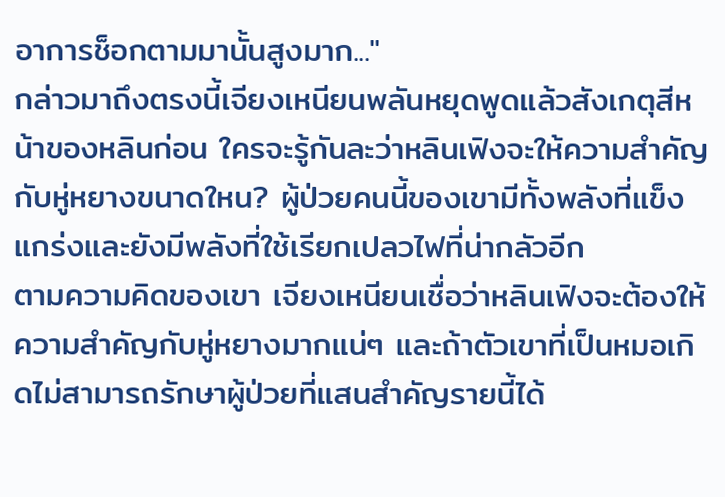อาการช็อกตามมานั้นสูงมาก..."
กล่าวมาถึงตรงนี้เจียงเหนียนพลันหยุดพูดแล้วสังเกตุสีหน้าของหลินก่อน ใครจะรู้กันละว่าหลินเฟิงจะให้ความสำคัญกับหู่หยางขนาดใหน? ผู้ป่วยคนนี้ของเขามีทั้งพลังที่แข็งแกร่งและยังมีพลังที่ใช้เรียกเปลวไฟที่น่ากลัวอีก
ตามความคิดของเขา เจียงเหนียนเชื่อว่าหลินเฟิงจะต้องให้ความสำคัญกับหู่หยางมากแน่ๆ และถ้าตัวเขาที่เป็นหมอเกิดไม่สามารถรักษาผู้ป่วยที่แสนสำคัญรายนี้ได้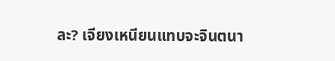ละ? เจียงเหนียนแทบจะจินตนา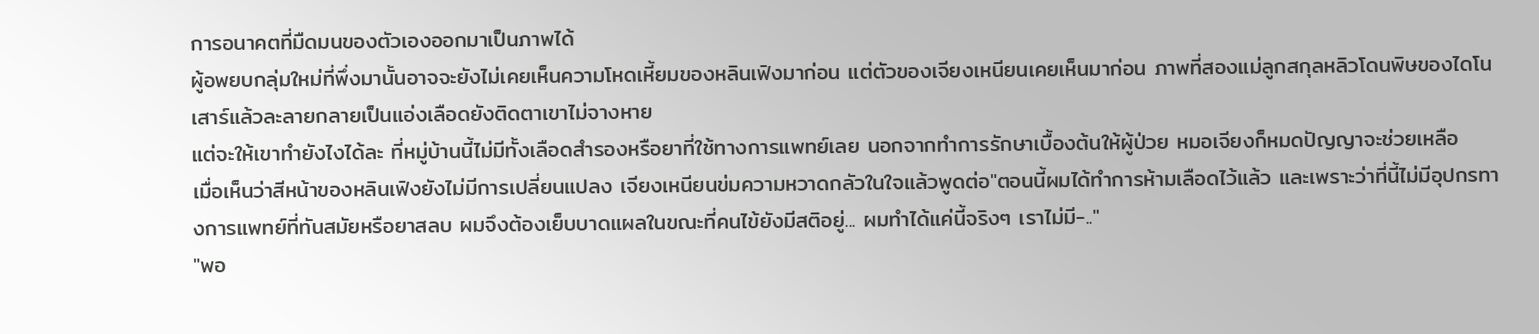การอนาคตที่มืดมนของตัวเองออกมาเป็นภาพได้
ผู้อพยบกลุ่มใหม่ที่พึ่งมานั้นอาจจะยังไม่เคยเห็นความโหดเหี้ยมของหลินเฟิงมาก่อน แต่ตัวของเจียงเหนียนเคยเห็นมาก่อน ภาพที่สองแม่ลูกสกุลหลิวโดนพิษของไดโนเสาร์แล้วละลายกลายเป็นแอ่งเลือดยังติดตาเขาไม่จางหาย
แต่จะให้เขาทำยังไงได้ละ ที่หมู่บ้านนี้ไม่มีทั้งเลือดสำรองหรือยาที่ใช้ทางการแพทย์เลย นอกจากทำการรักษาเบื้องต้นให้ผู้ป่วย หมอเจียงก็หมดปัญญาจะช่วยเหลือ
เมื่อเห็นว่าสีหน้าของหลินเฟิงยังไม่มีการเปลี่ยนแปลง เจียงเหนียนข่มความหวาดกลัวในใจแล้วพูดต่อ"ตอนนี้ผมได้ทำการห้ามเลือดไว้แล้ว และเพราะว่าที่นี้ไม่มีอุปกรทางการแพทย์ที่ทันสมัยหรือยาสลบ ผมจึงต้องเย็บบาดแผลในขณะที่คนไข้ยังมีสติอยู่... ผมทำได้แค่นี้จริงๆ เราไม่มี-.."
"พอ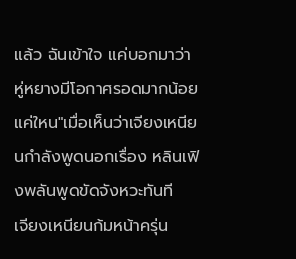แล้ว ฉันเข้าใจ แค่บอกมาว่าหู่หยางมีโอกาศรอดมากน้อยแค่ใหน"เมื่อเห็นว่าเจียงเหนียนกำลังพูดนอกเรื่อง หลินเฟิงพลันพูดขัดจังหวะทันที
เจียงเหนียนก้มหน้าครุ่น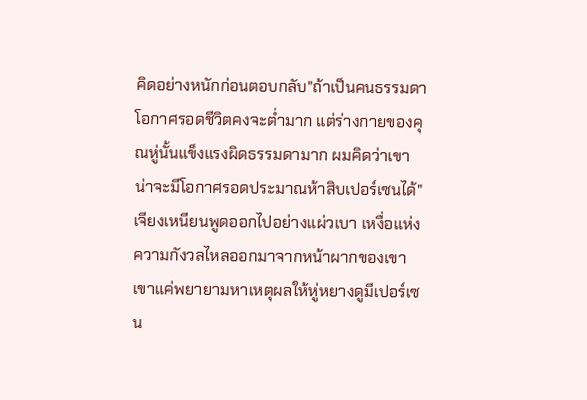คิดอย่างหนักก่อนตอบกลับ"ถ้าเป็นคนธรรมดาโอกาศรอดชีวิตคงจะต่ำมาก แต่ร่างกายของคุณหู่นั้นแข็งแรงผิดธรรมดามาก ผมคิดว่าเขาน่าจะมีโอกาศรอดประมาณห้าสิบเปอร์เซนได้"
เจียงเหนียนพูดออกไปอย่างแผ่วเบา เหงื่อแห่งความกังวลไหลออกมาจากหน้าผากของเขา เขาแค่พยายามหาเหตุผลให้หู่หยางดูมีเปอร์เซน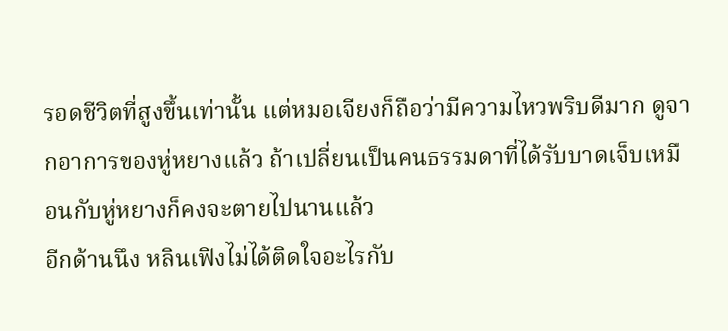รอดชีวิตที่สูงขึ้นเท่านั้น แต่หมอเจียงก็ถือว่ามีความไหวพริบดีมาก ดูจากอาการของหู่หยางแล้ว ถ้าเปลี่ยนเป็นคนธรรมดาที่ได้รับบาดเจ็บเหมือนกับหู่หยางก็คงจะตายไปนานแล้ว
อีกด้านนึง หลินเฟิงไม่ได้ติดใจอะไรกับ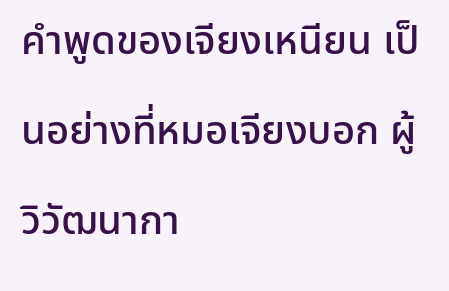คำพูดของเจียงเหนียน เป็นอย่างที่หมอเจียงบอก ผู้วิวัฒนากา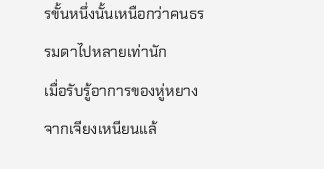รขั้นหนึ่งนั้นเหนือกว่าคนธรรมดาไปหลายเท่านัก
เมื่อรับรู้อาการของหู่หยางจากเจียงเหนียนแล้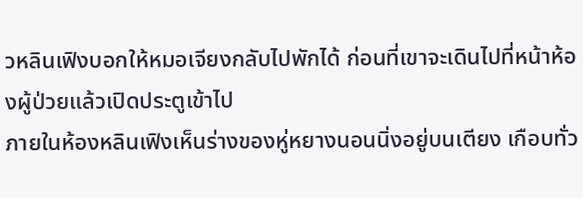วหลินเฟิงบอกให้หมอเจียงกลับไปพักได้ ก่อนที่เขาจะเดินไปที่หน้าห้องผู้ป่วยแล้วเปิดประตูเข้าไป
ภายในห้องหลินเฟิงเห็นร่างของหู่หยางนอนนิ่งอยู่บนเตียง เกือบทั่ว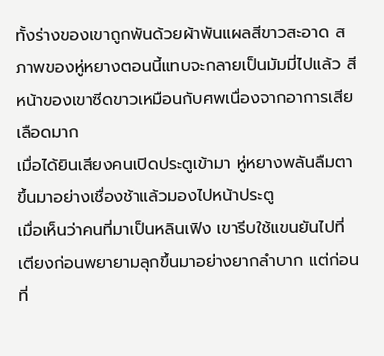ทั้งร่างของเขาถูกพันด้วยผ้าพันแผลสีขาวสะอาด สภาพของหู่หยางตอนนี้แทบจะกลายเป็นมัมมี่ไปแล้ว สีหน้าของเขาซีดขาวเหมือนกับศพเนื่องจากอาการเสียเลือดมาก
เมื่อได้ยินเสียงคนเปิดประตูเข้ามา หู่หยางพลันลืมตาขึ้นมาอย่างเชื่องช้าแล้วมองไปหน้าประตู
เมื่อเห็นว่าคนที่มาเป็นหลินเฟิง เขารีบใช้แขนยันไปที่เตียงก่อนพยายามลุกขึ้นมาอย่างยากลำบาก แต่ก่อนที่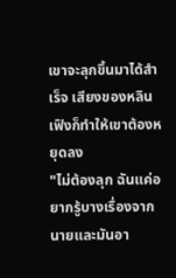เขาจะลุกขึ้นมาได้สำเร็จ เสียงของหลินเฟิงก็ทำให้เขาต้องหยุดลง
"ไม่ต้องลุก ฉันแค่อยากรู้บางเรื่องจากนายและมันอา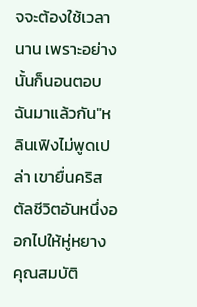จจะต้องใช้เวลานาน เพราะอย่างนั้นก็นอนตอบฉันมาแล้วกัน"หลินเฟิงไม่พูดเปล่า เขายื่นคริสตัลชีวิตอันหนึ่งออกไปให้หู่หยาง คุณสมบัติ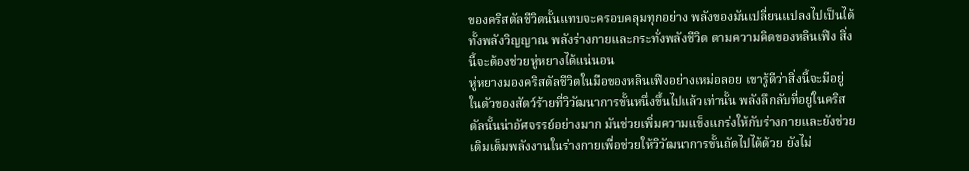ของคริสตัลชีวิตนั้นแทบจะครอบคลุมทุกอย่าง พลังของมันเปลี่ยนแปลงไปเป็นได้ทั้งพลังวิญญาณ พลังร่างกายและกระทั่งพลังชีวิต ตามความคิดของหลินเฟิง สิ่งนี้จะต้องช่วยหู่หยางได้แน่นอน
หู่หยางมองคริสตัลชีวิตในมือของหลินเฟิงอย่างเหม่อลอย เขารู้ดีว่าสิ่งนี้จะมีอยู่ในตัวของสัตว์ร้ายที่วิวัฒนาการขั้นหนึ่งขึ้นไปแล้วเท่านั้น พลังลึกลับที่อยู่ในคริสตัลนั้นน่าอัศจรรย์อย่างมาก มันช่วยเพิ่มความแข็งแกร่งให้กับร่างกายและยังช่วยเติมเต็มพลังงานในร่างกายเพื่อช่วยให้วิวัฒนาการขั้นถัดไปได้ด้วย ยังไม่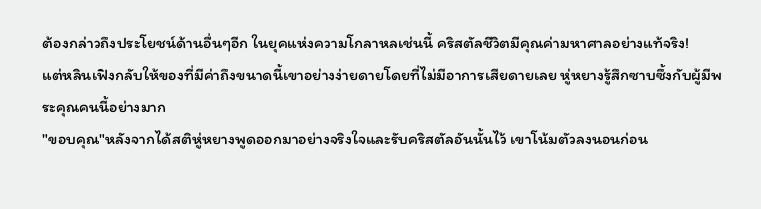ต้องกล่าวถึงประโยชน์ด้านอื่นๆอีก ในยุคแห่งความโกลาหลเช่นนี้ คริสตัลชีวิตมีคุณค่ามหาศาลอย่างแท้จริง!
แต่หลินเฟิงกลับให้ของที่มีค่าถึงขนาดนี้เขาอย่างง่ายดายโดยที่ไม่มีอาการเสียดายเลย หู่หยางรู้สึกซาบซึ้งกับผู้มีพระคุณคนนี้อย่างมาก
"ขอบคุณ"หลังจากได้สติหู่หยางพูดออกมาอย่างจริงใจและรับคริสตัลอันนั้นไว้ เขาโน้มตัวลงนอนก่อน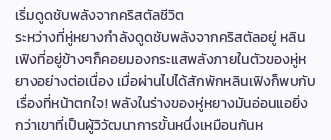เริ่มดูดชับพลังจากคริสตัลชีวิต
ระหว่างที่หู่หยางกำลังดูดชับพลังจากคริสตัลอยู่ หลินเฟิงที่อยู่ข้างๆก็คอยมองกระแสพลังภายในตัวของหู่หยางอย่างต่อเนื่อง เมื่อผ่านไปได้สักพักหลินเฟิงก็พบกับเรื่องที่หน้าตกใจ! พลังในร่างของหู่หยางมันอ่อนแอยิ่งกว่าเขาที่เป็นผู้วิวัฒนาการขั้นหนึ่งเหมือนกันห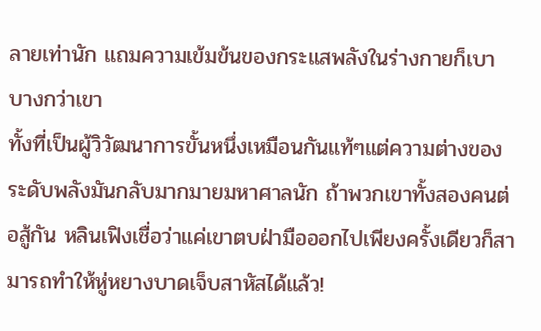ลายเท่านัก แถมความเข้มข้นของกระแสพลังในร่างกายก็เบาบางกว่าเขา
ทั้งที่เป็นผู้วิวัฒนาการขั้นหนึ่งเหมือนกันแท้ๆแต่ความต่างของระดับพลังมันกลับมากมายมหาศาลนัก ถ้าพวกเขาทั้งสองคนต่อสู้กัน หลินเฟิงเชื่อว่าแค่เขาตบฝ่ามือออกไปเพียงครั้งเดียวก็สามารถทำให้หู่หยางบาดเจ็บสาหัสได้แล้ว!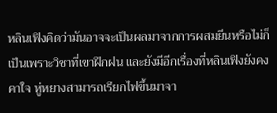หลินเฟิงคิดว่ามันอาจจะเป็นผลมาจากการผสมยีนหรือไม่ก็เป็นเพราะวิชาที่เขาฝึกฝน และยังมีอีกเรื่องที่หลินเฟิงยังคงคาใจ หู่หยางสามารถเรียกไฟขึ้นมาจา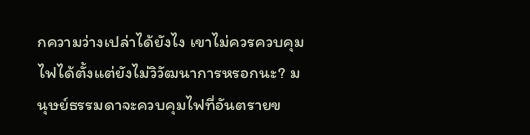กความว่างเปล่าได้ยังไง เขาไม่ควรควบคุมไฟได้ตั้งแต่ยังไม่วิวัฒนาการหรอกนะ? มนุษย์ธรรมดาจะควบคุมไฟที่อันตรายข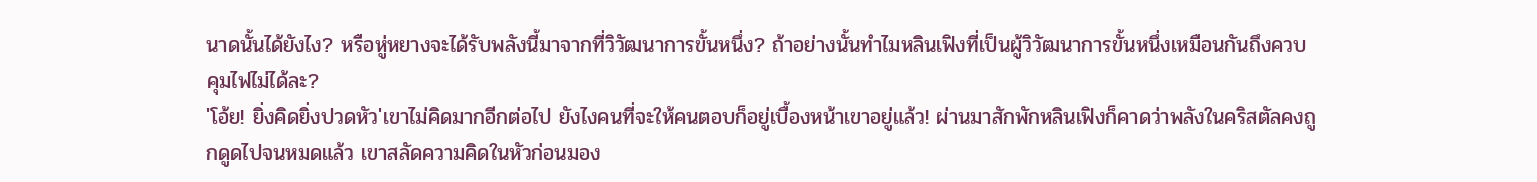นาดนั้นได้ยังไง? หรือหู่หยางจะได้รับพลังนี้มาจากที่วิวัฒนาการขั้นหนึ่ง? ถ้าอย่างนั้นทำไมหลินเฟิงที่เป็นผู้วิวัฒนาการขั้นหนึ่งเหมือนกันถึงควบคุมไฟไม่ได้ละ?
'โอ้ย! ยิ่งคิดยิ่งปวดหัว'เขาไม่คิดมากอีกต่อไป ยังไงคนที่จะให้คนตอบก็อยู่เบื้องหน้าเขาอยู่แล้ว! ผ่านมาสักพักหลินเฟิงก็คาดว่าพลังในคริสตัลคงถูกดูดไปจนหมดแล้ว เขาสลัดความคิดในหัวก่อนมอง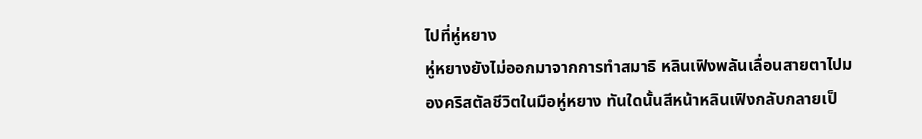ไปที่หู่หยาง
หู่หยางยังไม่ออกมาจากการทำสมาธิ หลินเฟิงพลันเลื่อนสายตาไปมองคริสตัลชีวิตในมือหู่หยาง ทันใดนั้นสีหน้าหลินเฟิงกลับกลายเป็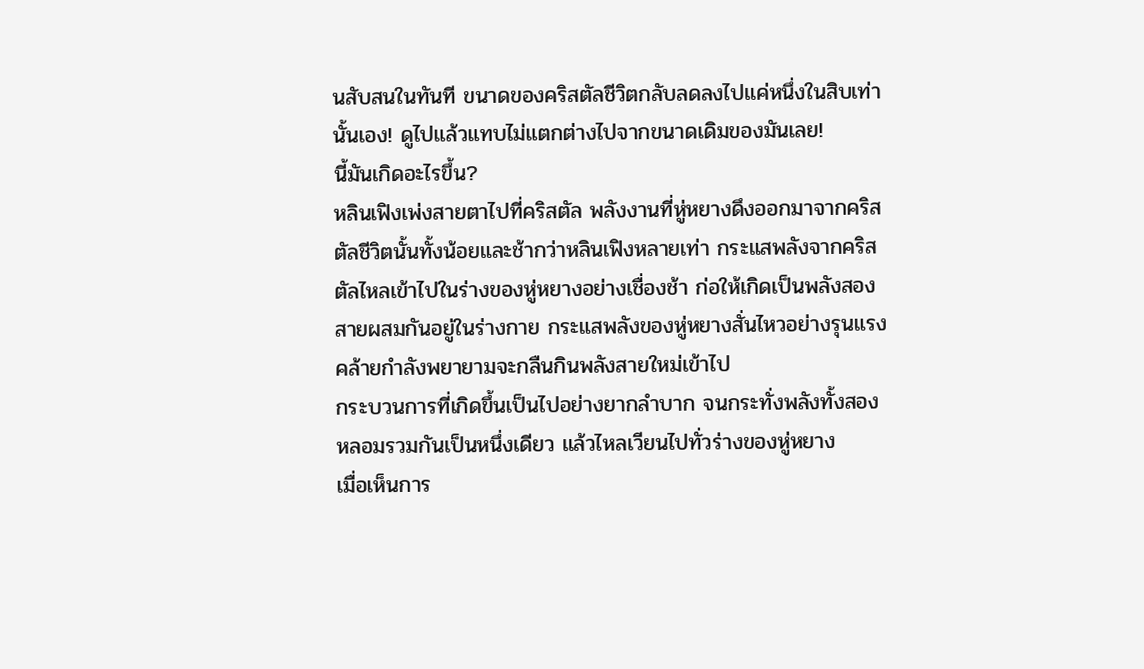นสับสนในทันที ขนาดของคริสตัลชีวิตกลับลดลงไปแค่หนึ่งในสิบเท่านั้นเอง! ดูไปแล้วแทบไม่แตกต่างไปจากขนาดเดิมของมันเลย!
นี้มันเกิดอะไรขึ้น?
หลินเฟิงเพ่งสายตาไปที่คริสตัล พลังงานที่หู่หยางดึงออกมาจากคริสตัลชีวิตนั้นทั้งน้อยและช้ากว่าหลินเฟิงหลายเท่า กระแสพลังจากคริสตัลไหลเข้าไปในร่างของหู่หยางอย่างเชื่องช้า ก่อให้เกิดเป็นพลังสองสายผสมกันอยู่ในร่างกาย กระแสพลังของหู่หยางสั่นไหวอย่างรุนแรงคล้ายกำลังพยายามจะกลืนกินพลังสายใหม่เข้าไป
กระบวนการที่เกิดขึ้นเป็นไปอย่างยากลำบาก จนกระทั่งพลังทั้งสองหลอมรวมกันเป็นหนึ่งเดียว แล้วไหลเวียนไปทั่วร่างของหู่หยาง
เมื่อเห็นการ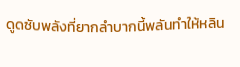ดูดซับพลังที่ยากลำบากนี้พลันทำให้หลิน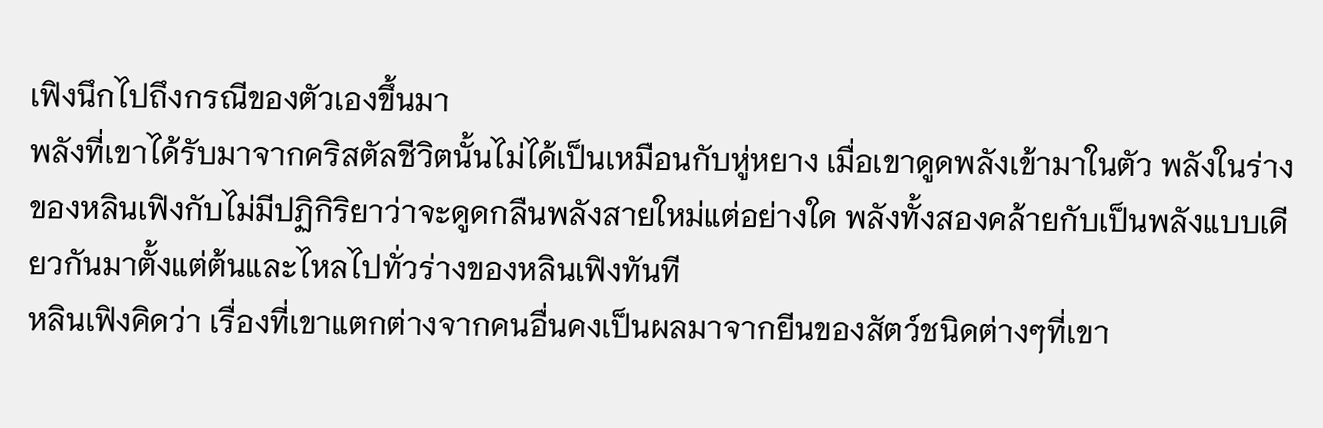เฟิงนึกไปถึงกรณีของตัวเองขึ้นมา
พลังที่เขาได้รับมาจากคริสตัลชีวิตนั้นไม่ได้เป็นเหมือนกับหู่หยาง เมื่อเขาดูดพลังเข้ามาในตัว พลังในร่างของหลินเฟิงกับไม่มีปฏิกิริยาว่าจะดูดกลืนพลังสายใหม่แต่อย่างใด พลังทั้งสองคล้ายกับเป็นพลังแบบเดียวกันมาตั้งแต่ต้นและไหลไปทั่วร่างของหลินเฟิงทันที
หลินเฟิงคิดว่า เรื่องที่เขาแตกต่างจากคนอื่นคงเป็นผลมาจากยีนของสัตว์ชนิดต่างๆที่เขา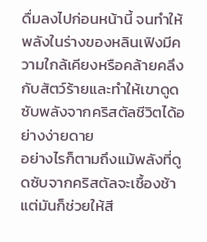ดื่มลงไปก่อนหน้านี้ จนทำให้พลังในร่างของหลินเฟิงมีความใกล้เคียงหรือคล้ายคลึงกับสัตว์ร้ายและทำให้เขาดูดซับพลังจากคริสตัลชีวิตได้อย่างง่ายดาย
อย่างไรก็ตามถึงแม้พลังที่ดูดซับจากคริสตัลจะเชื้องช้าแต่มันก็ช่วยให้สี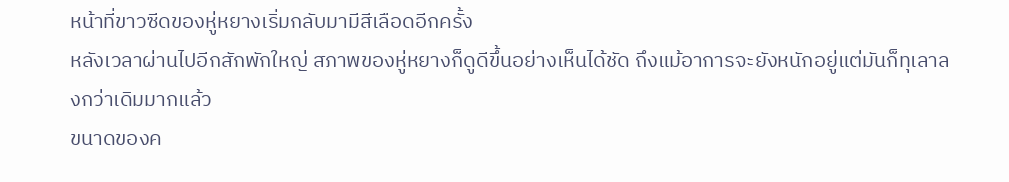หน้าที่ขาวซีดของหู่หยางเริ่มกลับมามีสีเลือดอีกครั้ง
หลังเวลาผ่านไปอีกสักพักใหญ่ สภาพของหู่หยางก็ดูดีขึ้นอย่างเห็นได้ชัด ถึงแม้อาการจะยังหนักอยู่แต่มันก็ทุเลาลงกว่าเดิมมากแล้ว
ขนาดของค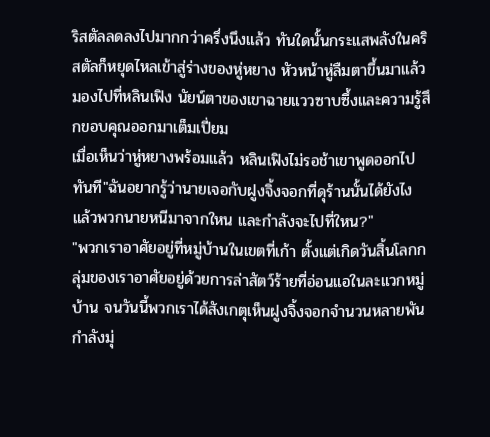ริสตัลลดลงไปมากกว่าครึ่งนึงแล้ว ทันใดนั้นกระแสพลังในคริสตัลก็หยุดไหลเข้าสู่ร่างของหู่หยาง หัวหน้าหู่ลืมตาขึ้นมาแล้วมองไปที่หลินเฟิง นัยน์ตาของเขาฉายแววซาบซึ้งและความรู้สึกขอบคุณออกมาเต็มเปี่ยม
เมื่อเห็นว่าหู่หยางพร้อมแล้ว หลินเฟิงไม่รอช้าเขาพูดออกไปทันที"ฉันอยากรู้ว่านายเจอกับฝูงจิ้งจอกที่ดุร้านนั้นได้ยังไง แล้วพวกนายหนีมาจากใหน และกำลังจะไปที่ใหน?"
"พวกเราอาศัยอยู่ที่หมู่บ้านในเขตที่เก้า ตั้งแต่เกิดวันสิ้นโลกกลุ่มของเราอาศัยอยู่ด้วยการล่าสัตว์ร้ายที่อ่อนแอในละแวกหมู่บ้าน จนวันนี้พวกเราได้สังเกตุเห็นฝูงจิ้งจอกจำนวนหลายพันกำลังมุ่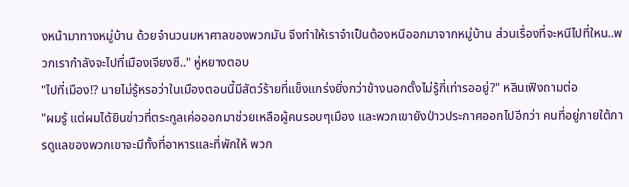งหน้ามาทางหมู่บ้าน ด้วยจำนวนมหาศาลของพวกมัน จึงทำให้เราจำเป็นต้องหนีออกมาจากหมู่บ้าน ส่วนเรื่องที่จะหนีไปที่ใหน..พวกเรากำลังจะไปที่เมืองเจียงซี.." หู่หยางตอบ
"ไปที่เมือง!? นายไม่รู้หรอว่าในเมืองตอนนี้มีสัตว์ร้ายที่แข็งแกร่งยิ่งกว่าข้างนอกตั้งไม่รู้กี่เท่ารออยู่?" หลินเฟิงถามต่อ
"ผมรู้ แต่ผมได้ยินข่าวที่ตระกูลเค่อออกมาช่วยเหลือผู้คนรอบๆเมือง และพวกเขายังป่าวประกาศออกไปอีกว่า คนที่อยู่ภายใต้การดูแลของพวกเขาจะมีทั้งที่อาหารและที่พักให้ พวก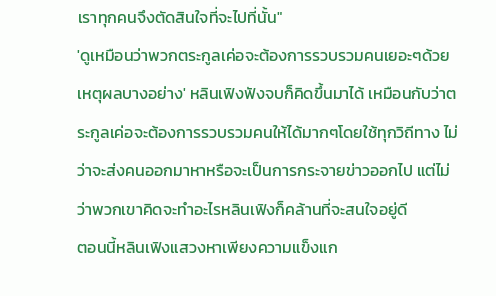เราทุกคนจึงตัดสินใจที่จะไปที่นั้น"
'ดูเหมือนว่าพวกตระกูลเค่อจะต้องการรวบรวมคนเยอะๆด้วยเหตุผลบางอย่าง' หลินเฟิงฟังจบก็คิดขึ้นมาได้ เหมือนกับว่าตระกูลเค่อจะต้องการรวบรวมคนให้ได้มากๆโดยใช้ทุกวิถีทาง ไม่ว่าจะส่งคนออกมาหาหรือจะเป็นการกระจายข่าวออกไป แต่ไม่ว่าพวกเขาคิดจะทำอะไรหลินเฟิงก็คล้านที่จะสนใจอยู่ดี
ตอนนี้หลินเฟิงแสวงหาเพียงความแข็งแก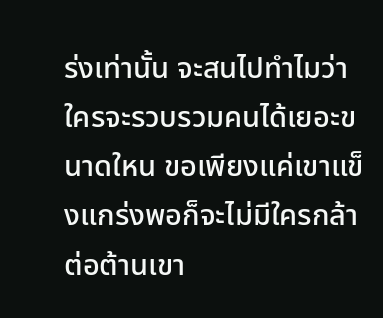ร่งเท่านั้น จะสนไปทำไมว่าใครจะรวบรวมคนได้เยอะขนาดใหน ขอเพียงแค่เขาแข็งแกร่งพอก็จะไม่มีใครกล้าต่อต้านเขา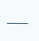___